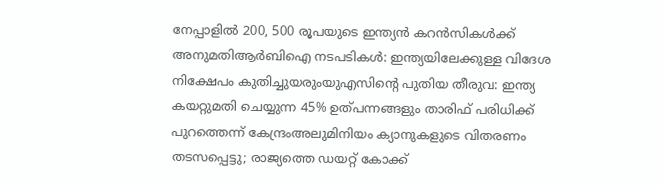നേപ്പാളിൽ 200, 500 രൂപയുടെ ഇന്ത്യൻ കറൻസികൾക്ക് അനുമതിആര്‍ബിഐ നടപടികള്‍: ഇന്ത്യയിലേക്കുള്ള വിദേശ നിക്ഷേപം കുതിച്ചുയരുംയുഎസിന്റെ പുതിയ തീരുവ: ഇന്ത്യ കയറ്റുമതി ചെയ്യുന്ന 45% ഉത്പന്നങ്ങളും താരിഫ് പരിധിക്ക് പുറത്തെന്ന് കേന്ദ്രംഅലുമിനിയം ക്യാനുകളുടെ വിതരണം തടസപ്പെട്ടു; രാജ്യത്തെ ഡയറ്റ് കോക്ക്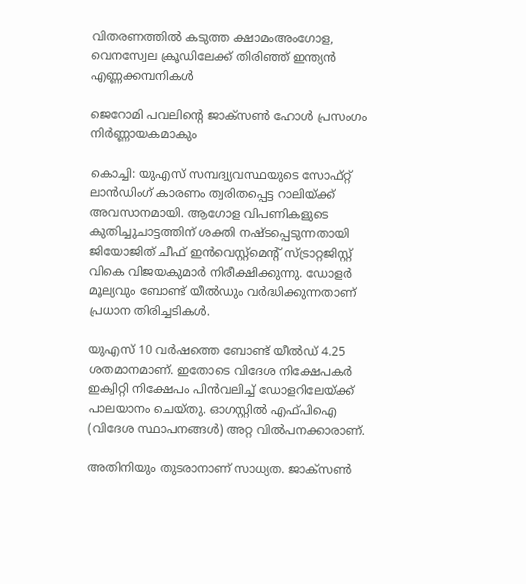വിതരണത്തില്‍ കടുത്ത ക്ഷാമംഅംഗോള, വെനസ്വേല ക്രൂഡിലേക്ക് തിരിഞ്ഞ് ഇന്ത്യൻ എണ്ണക്കമ്പനികൾ

ജെറോമി പവലിന്റെ ജാക്‌സണ്‍ ഹോള്‍ പ്രസംഗം നിര്‍ണ്ണായകമാകും

കൊച്ചി: യുഎസ് സമ്പദ്വ്യവസ്ഥയുടെ സോഫ്റ്റ് ലാന്‍ഡിംഗ് കാരണം ത്വരിതപ്പെട്ട റാലിയ്ക്ക് അവസാനമായി. ആഗോള വിപണികളുടെ കുതിച്ചുചാട്ടത്തിന് ശക്തി നഷ്ടപ്പെടുന്നതായി ജിയോജിത് ചീഫ് ഇന്‍വെസ്റ്റ്‌മെന്റ് സ്ട്രാറ്റജിസ്റ്റ് വികെ വിജയകുമാര്‍ നിരീക്ഷിക്കുന്നു. ഡോളര്‍ മൂല്യവും ബോണ്ട് യീല്‍ഡും വര്‍ദ്ധിക്കുന്നതാണ് പ്രധാന തിരിച്ചടികള്‍.

യുഎസ് 10 വര്‍ഷത്തെ ബോണ്ട് യീല്‍ഡ് 4.25 ശതമാനമാണ്. ഇതോടെ വിദേശ നിക്ഷേപകര്‍ ഇക്വിറ്റി നിക്ഷേപം പിന്‍വലിച്ച് ഡോളറിലേയ്ക്ക് പാലയാനം ചെയ്തു. ഓഗസ്റ്റില്‍ എഫ്പിഐ (വിദേശ സ്ഥാപനങ്ങള്‍) അറ്റ വില്‍പനക്കാരാണ്.

അതിനിയും തുടരാനാണ് സാധ്യത. ജാക്‌സണ്‍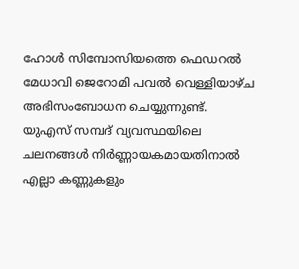ഹോള്‍ സിമ്പോസിയത്തെ ഫെഡറല്‍ മേധാവി ജെറോമി പവല്‍ വെള്ളിയാഴ്ച അഭിസംബോധന ചെയ്യുന്നുണ്ട്. യുഎസ് സമ്പദ് വ്യവസ്ഥയിലെ ചലനങ്ങള്‍ നിര്‍ണ്ണായകമായതിനാല്‍ എല്ലാ കണ്ണുകളും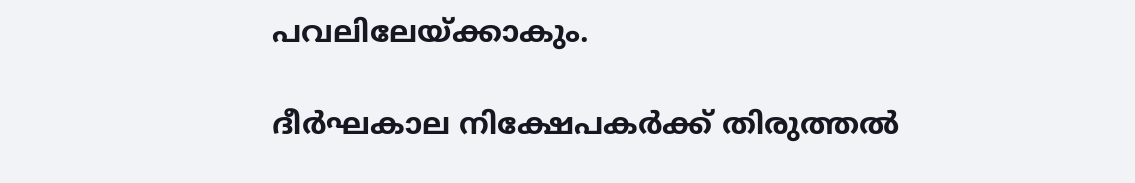പവലിലേയ്ക്കാകും.

ദീര്‍ഘകാല നിക്ഷേപകര്‍ക്ക് തിരുത്തല്‍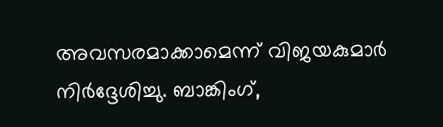അവസരമാക്കാമെന്ന്‌ വിജയകുമാര്‍ നിര്‍ദ്ദേശിച്ചു. ബാങ്കിംഗ്,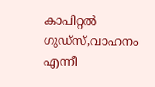കാപിറ്റല്‍ ഗുഡ്‌സ്,വാഹനം എന്നീ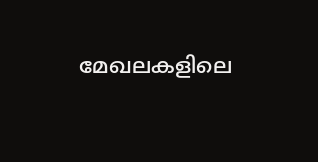മേഖലകളിലെ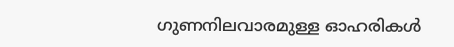ഗുണനിലവാരമുള്ള ഓഹരികള്‍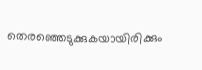തെരഞ്ഞെടുക്കുകയായിരിക്കും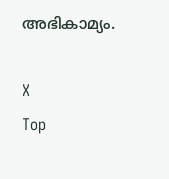അഭികാമ്യം.

X
Top